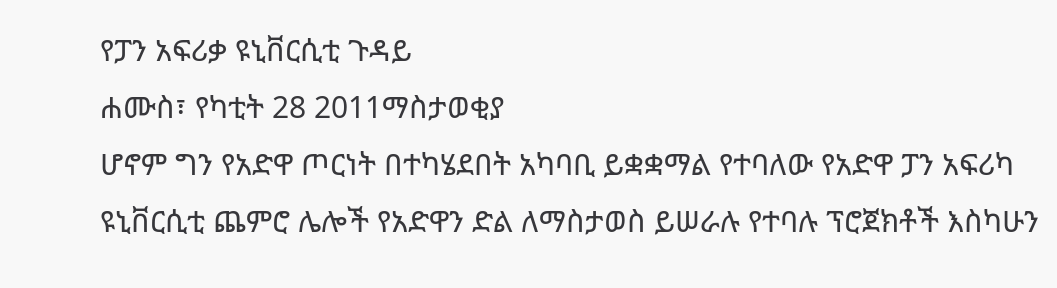የፓን አፍሪቃ ዩኒቨርሲቲ ጉዳይ
ሐሙስ፣ የካቲት 28 2011ማስታወቂያ
ሆኖም ግን የአድዋ ጦርነት በተካሄደበት አካባቢ ይቋቋማል የተባለው የአድዋ ፓን አፍሪካ ዩኒቨርሲቲ ጨምሮ ሌሎች የአድዋን ድል ለማስታወስ ይሠራሉ የተባሉ ፕሮጀክቶች እስካሁን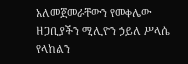አለመጀመራቸውን የመቀሌው ዘጋቢያችን ሚሊዮን ኃይለ ሥላሴ የላከልን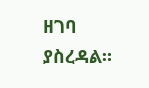ዘገባ ያስረዳል።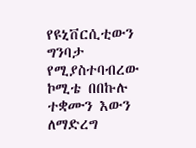የዩኒቨርሲቲውን ግንባታ የሚያስተባብረው ኮሚቴ በበኩሉ ተቋሙን እውን ለማድረግ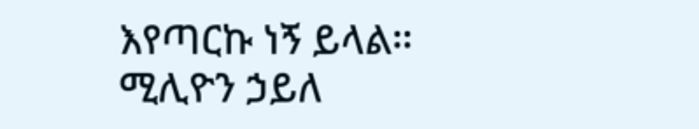እየጣርኩ ነኝ ይላል።
ሚሊዮን ኃይለ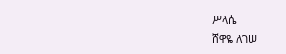ሥላሴ
ሸዋዬ ለገሠ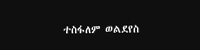ተስፋለም ወልደየስ